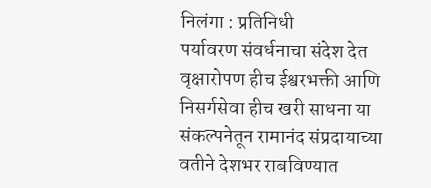निलंगा : प्रतिनिधी
पर्यावरण संवर्धनाचा संदेश देत वृक्षारोपण हीच ईश्वरभक्ती आणि निसर्गसेवा हीच खरी साधना या संकल्पनेतून रामानंद संप्रदायाच्या वतीने देशभर राबविण्यात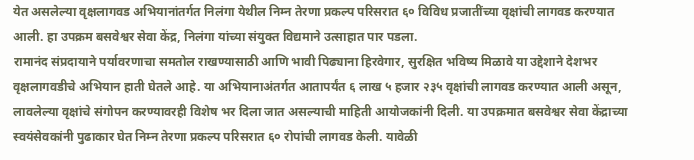येत असलेल्या वृक्षलागवड अभियानांतर्गत निलंगा येथील निम्न तेरणा प्रकल्प परिसरात ६० विविध प्रजातींच्या वृक्षांची लागवड करण्यात आली. हा उपक्रम बसवेश्वर सेवा केंद्र, निलंगा यांच्या संयुक्त विद्यमाने उत्साहात पार पडला.
रामानंद संप्रदायाने पर्यावरणाचा समतोल राखण्यासाठी आणि भावी पिढ्याना हिरवेगार, सुरक्षित भविष्य मिळावे या उद्देशाने देशभर वृक्षलागवडीचे अभियान हाती घेतले आहे. या अभियानाअंतर्गत आतापर्यंत ६ लाख ५ हजार २३५ वृक्षांची लागवड करण्यात आली असून, लावलेल्या वृक्षांचे संगोपन करण्यावरही विशेष भर दिला जात असल्याची माहिती आयोजकांनी दिली. या उपक्रमात बसवेश्वर सेवा केंद्राच्या स्वयंसेवकांनी पुढाकार घेत निम्न तेरणा प्रकल्प परिसरात ६० रोपांची लागवड केली. यावेळी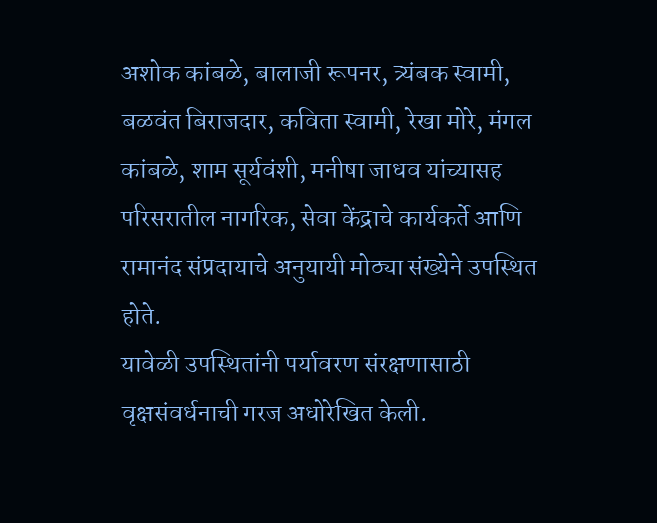अशोक कांबळे, बालाजी रूपनर, त्र्यंबक स्वामी, बळवंत बिराजदार, कविता स्वामी, रेखा मोरे, मंगल कांबळे, शाम सूर्यवंशी, मनीषा जाधव यांच्यासह परिसरातील नागरिक, सेवा केंद्राचे कार्यकर्ते आणि रामानंद संप्रदायाचे अनुयायी मोठ्या संख्येने उपस्थित होते.
यावेळी उपस्थितांनी पर्यावरण संरक्षणासाठी वृक्षसंवर्धनाची गरज अधोरेखित केली.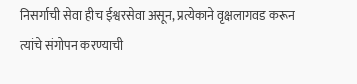निसर्गाची सेवा हीच ईश्वरसेवा असून, प्रत्येकाने वृक्षलागवड करून त्यांचे संगोपन करण्याची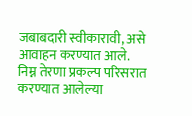जबाबदारी स्वीकारावी, असे आवाहन करण्यात आले. निम्न तेरणा प्रकल्प परिसरात करण्यात आलेल्या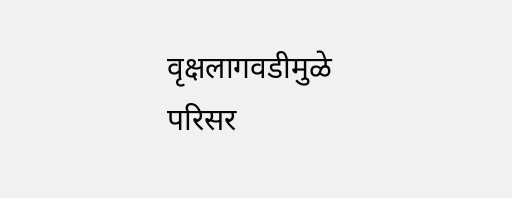वृक्षलागवडीमुळे परिसर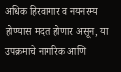अधिक हिरवागार व नयनरम्य होण्यास मदत होणार असून, या उपक्रमाचे नागरिक आणि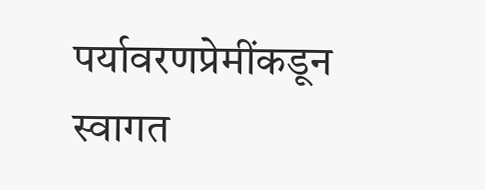पर्यावरणप्रेमींकडून स्वागत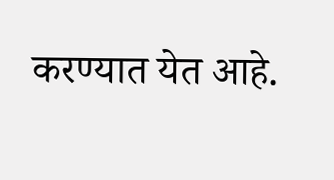करण्यात येत आहे.